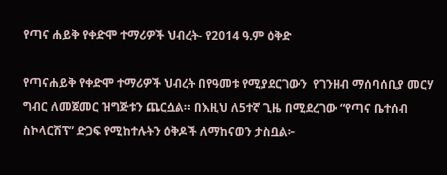የጣና ሐይቅ የቀድሞ ተማሪዎች ህብረት- የ2014 ዓ.ም ዕቅድ

የጣናሐይቅ የቀድሞ ተማሪዎች ህብረት በየዓመቱ የሚያደርገውን  የገንዘብ ማሰባሰቢያ መርሃ ግብር ለመጀመር ዝግጅቱን ጨርሷል። በእዚህ ለ5ተኛ ጊዜ በሚደረገው “የጣና ቤተሰብ ስኮላርሽፕ” ድጋፍ የሚከተሉትን ዕቅዶች ለማከናወን ታስቧል፦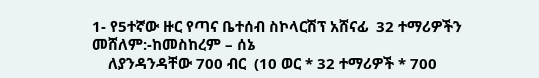1- የ5ተኛው ዙር የጣና ቤተሰብ ስኮላርሽፕ አሸናፊ  32 ተማሪዎችን መሸለም:-ከመስከረም – ሰኔ
    ለያንዳንዳቸው 700 ብር  (10 ወር * 32 ተማሪዎች * 700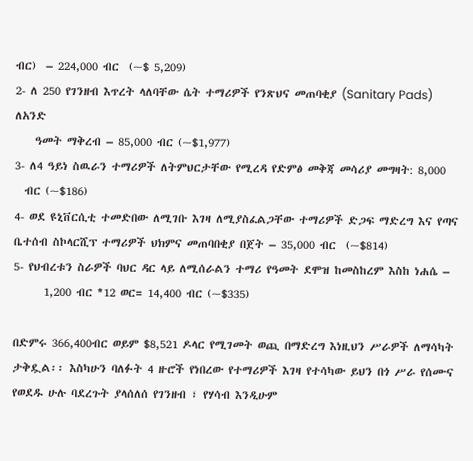ብር)  – 224,000 ብር  (~$ 5,209)
2- ለ 250 የገንዘብ እጥረት ላለባቸው ሴት ተማሪዎች የንጽህና መጠባቂያ (Sanitary Pads) ለአንድ
    ዓመት ማቅረብ – 85,000 ብር (~$1,977)
3- ለ4 ዓይነ ስዉራን ተማሪዎች ለትምህርታቸው የሚረዳ የድምፅ መቅጃ መሳሪያ መግዛት: 8,000
  ብር (~$186)
4- ወደ ዩኒቨርሲቲ ተመድበው ለሚገቡ እገዛ ለሚያስፈልጋቸው ተማሪዎች ድጋፍ ማድረግ እና የጣና ቤተሰብ ስኮላርሺፕ ተማሪዎች ህክምና መጠባበቂያ በጀት – 35,000 ብር  (~$814)
5- የህብረቱን ስራዎች ባህር ዳር ላይ ለሚሰራልን ተማሪ የዓመት ደሞዝ ከመስከረም እስከ ነሐሴ –
      1,200 ብር *12 ወር= 14,400 ብር (~$335)

በድምሩ 366,400ብር ወይም $8,521 ዶላር የሚገመት ወጪ በማድረግ እነዚህን ሥራዎች ለማሳካት ታቅዷል፡፡ እስካሁን ባለፉት 4 ዙሮች የነበረው የተማሪዎች እገዛ የተሳካው ይህን በጎ ሥራ የሰሙና የወደዱ ሁሉ ባደረጉት ያላሰለሰ የገንዘብ ፣ የሃሳብ እንዲሁም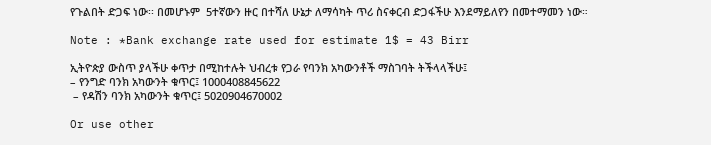የጉልበት ድጋፍ ነው፡፡ በመሆኑም  5ተኛውን ዙር በተሻለ ሁኔታ ለማሳካት ጥሪ ስናቀርብ ድጋፋችሁ እንደማይለየን በመተማመን ነው።

Note : *Bank exchange rate used for estimate 1$ = 43 Birr

ኢትዮጵያ ውስጥ ያላችሁ ቀጥታ በሚከተሉት ህብረቱ የጋራ የባንክ አካውንቶች ማስገባት ትችላላችሁ፤
– የንግድ ባንክ አካውንት ቁጥር፤ 1000408845622
 – የዳሽን ባንክ አካውንት ቁጥር፤ 5020904670002

Or use other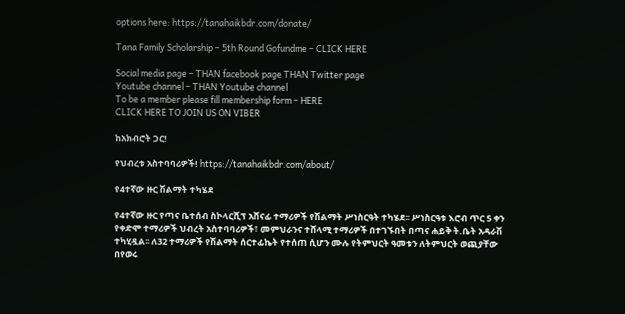options here: https://tanahaikbdr.com/donate/

Tana Family Scholarship – 5th Round Gofundme – CLICK HERE

Social media page – THAN facebook page THAN Twitter page
Youtube channel – THAN Youtube channel
To be a member please fill membership form – HERE
CLICK HERE TO JOIN US ON VIBER

ከአክብሮት ጋር!

የህብረቱ አስተባባሪዎች! https://tanahaikbdr.com/about/

የ4ተኛው ዙር ሽልማት ተካሄደ

የ4ተኛው ዙር የጣና ቤተሰብ ስኮላርሺፕ አሸናፊ ተማሪዎች የሽልማት ሥነስርዓት ተካሄደ፡፡ ሥነስርዓቱ እሮብ ጥር 5 ቀን የቀድሞ ተማሪዎች ህብረት አስተባባሪዎች፣ መምህራንና ተሸላሚ ተማሪዎች በተገኙበት በጣና ሐይቅ ት.ቤት አዳራሽ ተካሂዷል፡፡ ለ32 ተማሪዎች የሽልማት ሰርተፊኬት የተሰጠ ሲሆን ሙሉ የትምህርት ዓመቱን ለትምህርት ወጪያቸው በየወሩ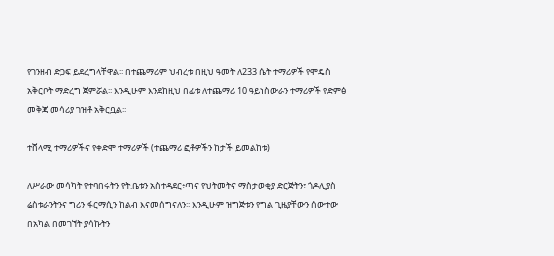የገንዘብ ድጋፍ ይደረግላቸዋል፡፡ በተጨማሪም ህብረቱ በዚህ ዓመት ለ233 ሴት ተማሪዎች የሞዴስ አቅርቦት ማድረግ ጀምሯል፡፡ እንዲሁም እንደከዚህ በፊቱ ለተጨማሪ 10 ዓይነስውራን ተማሪዎች የድምፅ መቅጃ መሳሪያ ገዝቶ አቅርቧል፡፡

ተሸላሚ ተማሪዎችና የቀድሞ ተማሪዎች (ተጨማሪ ፎቶዎችን ከታች ይመልከቱ)

ለሥራው መሳካት የተባበሩትን የት.ቤቱን አስተዳደር፥ጣና የህትመትና ማስታወቂያ ድርጅትን፣ ጎዶሊያስ ሬስቱራንትንና ግሪን ፋርማሲን ከልብ እናመሰግናለን፡፡ እንዲሁም ዝግጅቱን የግል ጊዜያቸውን ሰውተው በአካል በመገኘት ያሳኩትን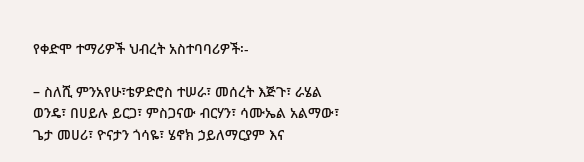የቀድሞ ተማሪዎች ህብረት አስተባባሪዎች፡-

– ስለሺ ምንአየሁ፣ቴዎድሮስ ተሠራ፣ መሰረት እጅጉ፣ ራሄል ወንዴ፣ በሀይሉ ይርጋ፣ ምስጋናው ብርሃን፣ ሳሙኤል አልማው፣ ጌታ መሀሪ፣ ዮናታን ጎሳዬ፣ ሄኖክ ኃይለማርያም እና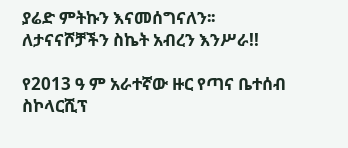ያሬድ ምትኩን እናመሰግናለን፡፡ ለታናናሾቻችን ስኬት አብረን እንሥራ!!

የ2013 ዓ ም አራተኛው ዙር የጣና ቤተሰብ ስኮላርሺፕ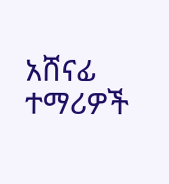አሸናፊ ተማሪዎች